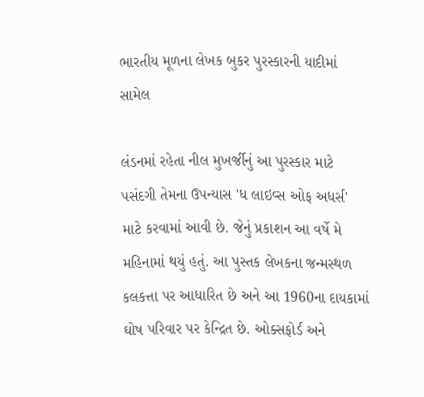ભારતીય મૂળના લેખક બુકર પુરસ્કારની યાદીમાં સામેલ

લંડનમાં રહેતા નીલ મુખર્જીનું આ પુરસ્કાર માટે પસંદગી તેમના ઉપન્યાસ 'ધ લાઇવ્સ ઓફ અધર્સ' માટે કરવામાં આવી છે. જેનું પ્રકાશન આ વર્ષે મે મહિનામાં થયું હતું. આ પુસ્તક લેખકના જન્મસ્થળ કલકત્તા પર આધારિત છે અને આ 1960ના દાયકામાં ઘોષ પરિવાર પર કેન્દ્રિત છે. ઓક્સફોર્ડ અને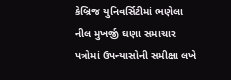કેબ્રિજ યુનિવર્સિટીમાં ભણેલા નીલ મુખર્જી ઘણા સમાચાર પત્રોમાં ઉપન્યાસોની સમીક્ષા લખે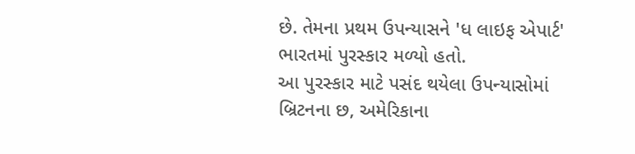છે. તેમના પ્રથમ ઉપન્યાસને 'ધ લાઇફ એપાર્ટ' ભારતમાં પુરસ્કાર મળ્યો હતો.
આ પુરસ્કાર માટે પસંદ થયેલા ઉપન્યાસોમાં બ્રિટનના છ, અમેરિકાના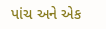પાંચ અને એક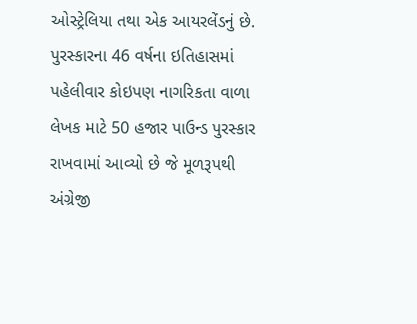ઓસ્ટ્રેલિયા તથા એક આયરલેંડનું છે. પુરસ્કારના 46 વર્ષના ઇતિહાસમાં પહેલીવાર કોઇપણ નાગરિકતા વાળા લેખક માટે 50 હજાર પાઉન્ડ પુરસ્કાર રાખવામાં આવ્યો છે જે મૂળરૂપથી અંગ્રેજી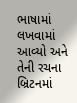ભાષામાં લખવામાં આવ્યો અને તેની રચના બ્રિટનમાં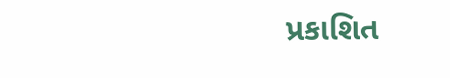પ્રકાશિત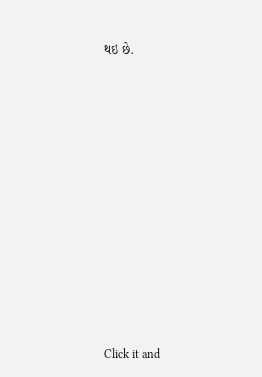થઇ છે.












Click it and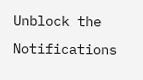Unblock the Notifications